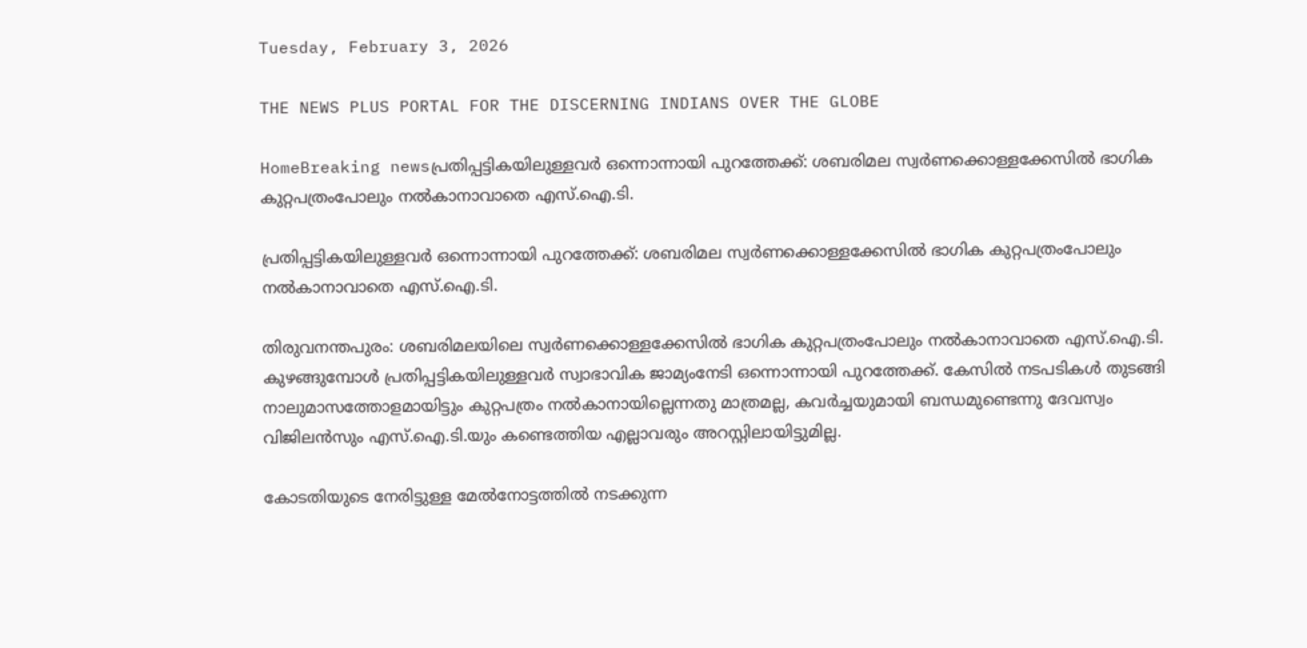Tuesday, February 3, 2026

THE NEWS PLUS PORTAL FOR THE DISCERNING INDIANS OVER THE GLOBE

HomeBreaking newsപ്രതിപ്പട്ടികയിലുള്ളവർ ഒന്നൊന്നായി പുറത്തേക്ക്: ശബരിമല സ്വർണക്കൊള്ളക്കേസിൽ ഭാഗിക കുറ്റപത്രംപോലും നൽകാനാവാതെ എസ്.ഐ.ടി.

പ്രതിപ്പട്ടികയിലുള്ളവർ ഒന്നൊന്നായി പുറത്തേക്ക്: ശബരിമല സ്വർണക്കൊള്ളക്കേസിൽ ഭാഗിക കുറ്റപത്രംപോലും നൽകാനാവാതെ എസ്.ഐ.ടി.

തിരുവനന്തപുരം: ശബരിമലയിലെ സ്വർണക്കൊള്ളക്കേസിൽ ഭാഗിക കുറ്റപത്രംപോലും നൽകാനാവാതെ എസ്.ഐ.ടി. കുഴങ്ങുമ്പോൾ പ്രതിപ്പട്ടികയിലുള്ളവർ സ്വാഭാവിക ജാമ്യംനേടി ഒന്നൊന്നായി പുറത്തേക്ക്. കേസിൽ നടപടികൾ തുടങ്ങി നാലുമാസത്തോളമായിട്ടും കുറ്റപത്രം നൽകാനായില്ലെന്നതു മാത്രമല്ല, കവർച്ചയുമായി ബന്ധമുണ്ടെന്നു ദേവസ്വം വിജിലൻസും എസ്.ഐ.ടി.യും കണ്ടെത്തിയ എല്ലാവരും അറസ്റ്റിലായിട്ടുമില്ല.

കോടതിയുടെ നേരിട്ടുള്ള മേൽനോട്ടത്തിൽ നടക്കുന്ന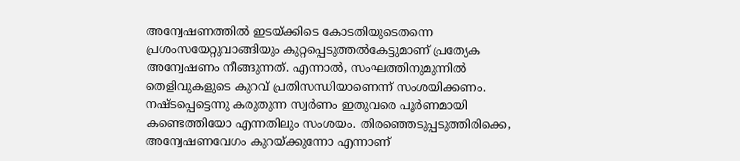അന്വേഷണത്തിൽ ഇടയ്ക്കിടെ കോടതിയുടെതന്നെ പ്രശംസയേറ്റുവാങ്ങിയും കുറ്റപ്പെടുത്തൽകേട്ടുമാണ് പ്രത്യേക അന്വേഷണം നീങ്ങുന്നത്. എന്നാൽ, സംഘത്തിനുമുന്നിൽ തെളിവുകളുടെ കുറവ് പ്രതിസന്ധിയാണെന്ന് സംശയിക്കണം. നഷ്ടപ്പെട്ടെന്നു കരുതുന്ന സ്വർണം ഇതുവരെ പൂർണമായി കണ്ടെത്തിയോ എന്നതിലും സംശയം. തിരഞ്ഞെടുപ്പടുത്തിരിക്കെ, അന്വേഷണവേഗം കുറയ്ക്കുന്നോ എന്നാണ്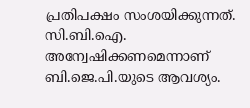പ്രതിപക്ഷം സംശയിക്കുന്നത്. സി.ബി.ഐ. അന്വേഷിക്കണമെന്നാണ് ബി.ജെ.പി.യുടെ ആവശ്യം.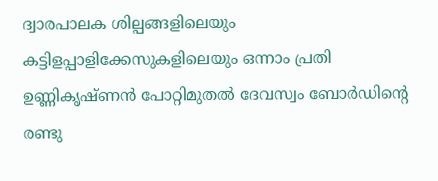ദ്വാരപാലക ശില്പങ്ങളിലെയും കട്ടിളപ്പാളിക്കേസുകളിലെയും ഒന്നാം പ്രതി ഉണ്ണികൃഷ്ണൻ പോറ്റിമുതൽ ദേവസ്വം ബോർഡിൻ്റെ രണ്ടു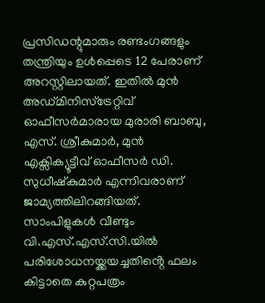പ്രസിഡന്റുമാരും രണ്ടംഗങ്ങളും തന്ത്രിയും ഉൾപ്പെടെ 12 പേരാണ് അറസ്റ്റിലായത്. ഇതിൽ മുൻ അഡ്‌മിനിസ്ട്രേറ്റിവ് ഓഫീസർമാരായ മുരാരി ബാബു, എസ്. ശ്രീകുമാർ, മുൻ എക്സിക്യൂട്ടീവ് ഓഫീസർ ഡി. സുധീഷ്‌കുമാർ എന്നിവരാണ് ജാമ്യത്തിലിറങ്ങിയത്. സാംപിളുകൾ വീണ്ടും വി.എസ്.എസ്.സി.യിൽ പരിശോധനയ്ക്കയച്ചതിൻ്റെ ഫലം കിട്ടാതെ കുറ്റപത്രം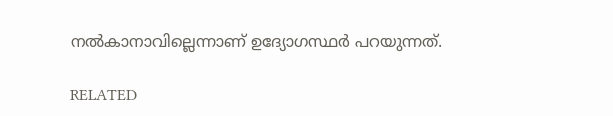നൽകാനാവില്ലെന്നാണ് ഉദ്യോഗസ്ഥർ പറയുന്നത്.

RELATED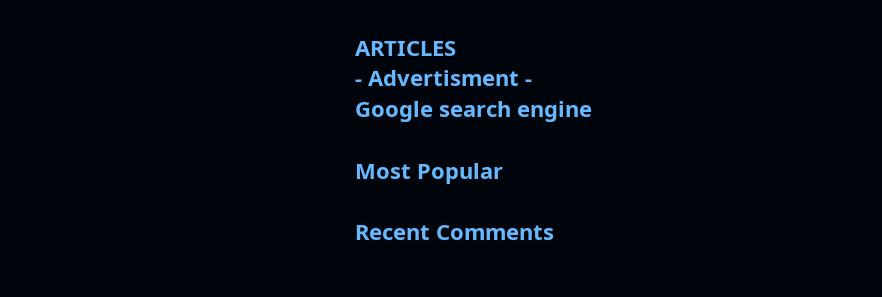ARTICLES
- Advertisment -
Google search engine

Most Popular

Recent Comments